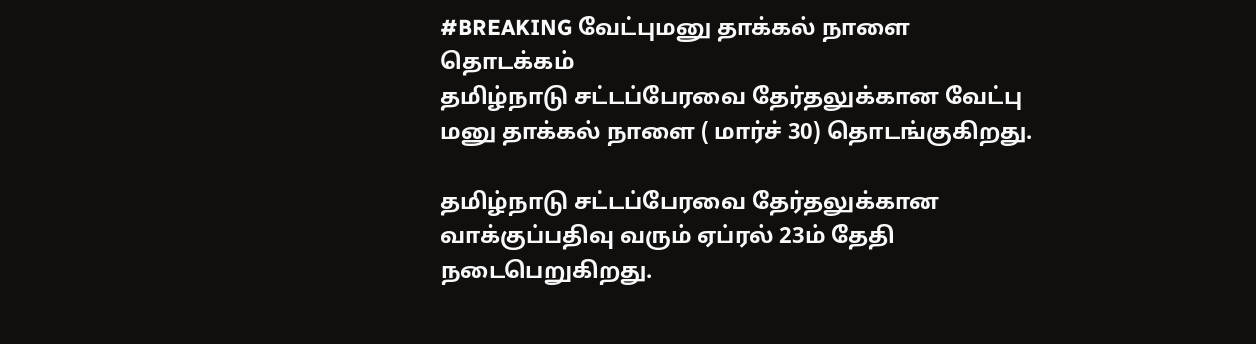#BREAKING வேட்புமனு தாக்கல் நாளை தொடக்கம்
தமிழ்நாடு சட்டப்பேரவை தேர்தலுக்கான வேட்பு மனு தாக்கல் நாளை ( மார்ச் 30) தொடங்குகிறது.

தமிழ்நாடு சட்டப்பேரவை தேர்தலுக்கான வாக்குப்பதிவு வரும் ஏப்ரல் 23ம் தேதி நடைபெறுகிறது.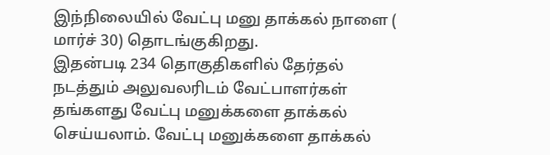இந்நிலையில் வேட்பு மனு தாக்கல் நாளை ( மார்ச் 30) தொடங்குகிறது.
இதன்படி 234 தொகுதிகளில் தேர்தல் நடத்தும் அலுவலரிடம் வேட்பாளர்கள் தங்களது வேட்பு மனுக்களை தாக்கல் செய்யலாம். வேட்பு மனுக்களை தாக்கல்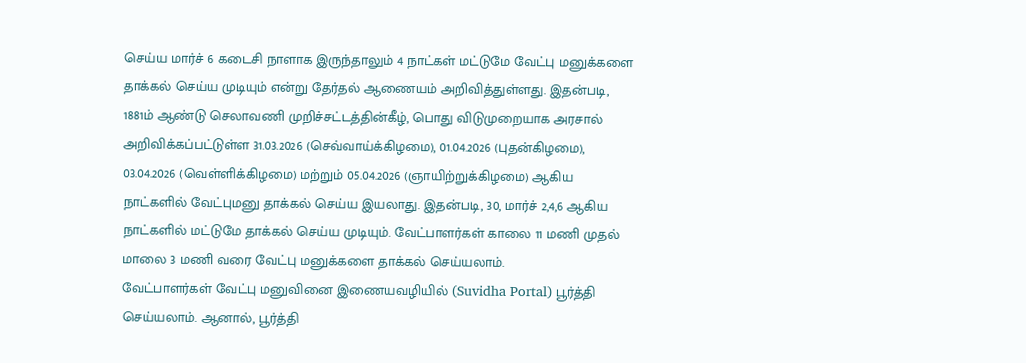செய்ய மார்ச் 6 கடைசி நாளாக இருந்தாலும் 4 நாட்கள் மட்டுமே வேட்பு மனுக்களை தாக்கல் செய்ய முடியும் என்று தேர்தல் ஆணையம் அறிவித்துள்ளது. இதன்படி, 1881ம் ஆண்டு செலாவணி முறிச்சட்டத்தின்கீழ், பொது விடுமுறையாக அரசால் அறிவிக்கப்பட்டுள்ள 31.03.2026 (செவ்வாய்க்கிழமை), 01.04.2026 (புதன்கிழமை), 03.04.2026 (வெள்ளிக்கிழமை) மற்றும் 05.04.2026 (ஞாயிற்றுக்கிழமை) ஆகிய நாட்களில் வேட்புமனு தாக்கல் செய்ய இயலாது. இதன்படி, 30, மார்ச் 2,4,6 ஆகிய நாட்களில் மட்டுமே தாக்கல் செய்ய முடியும். வேட்பாளர்கள் காலை 11 மணி முதல் மாலை 3 மணி வரை வேட்பு மனுக்களை தாக்கல் செய்யலாம்.
வேட்பாளர்கள் வேட்பு மனுவினை இணையவழியில் (Suvidha Portal) பூர்த்தி செய்யலாம். ஆனால், பூர்த்தி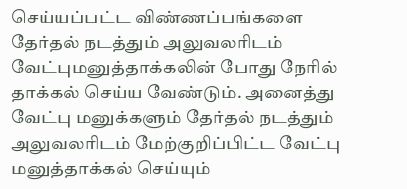செய்யப்பட்ட விண்ணப்பங்களை தேர்தல் நடத்தும் அலுவலரிடம் வேட்புமனுத்தாக்கலின் போது நேரில் தாக்கல் செய்ய வேண்டும். அனைத்து வேட்பு மனுக்களும் தேர்தல் நடத்தும் அலுவலரிடம் மேற்குறிப்பிட்ட வேட்பு மனுத்தாக்கல் செய்யும்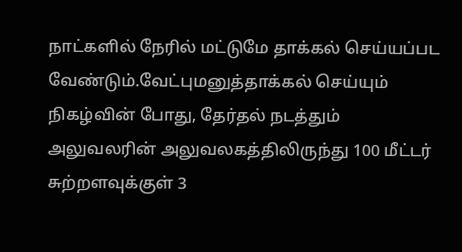நாட்களில் நேரில் மட்டுமே தாக்கல் செய்யப்பட வேண்டும்.வேட்புமனுத்தாக்கல் செய்யும் நிகழ்வின் போது, தேர்தல் நடத்தும் அலுவலரின் அலுவலகத்திலிருந்து 100 மீட்டர் சுற்றளவுக்குள் 3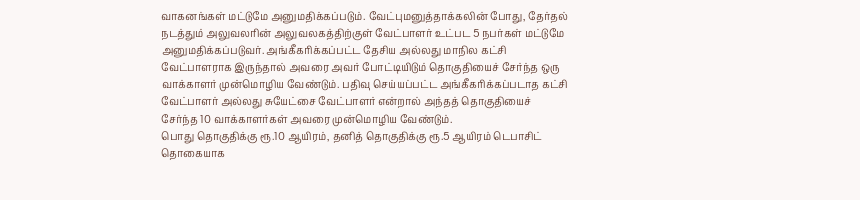வாகனங்கள் மட்டுமே அனுமதிக்கப்படும். வேட்புமனுத்தாக்கலின் போது, தேர்தல் நடத்தும் அலுவலரின் அலுவலகத்திற்குள் வேட்பாளர் உட்பட 5 நபர்கள் மட்டுமே அனுமதிக்கப்படுவர். அங்கீகரிக்கப்பட்ட தேசிய அல்லது மாநில கட்சி வேட்பாளராக இருந்தால் அவரை அவர் போட்டியிடும் தொகுதியைச் சேர்ந்த ஒரு வாக்காளர் முன்மொழிய வேண்டும். பதிவு செய்யப்பட்ட அங்கீகரிக்கப்படாத கட்சி வேட்பாளர் அல்லது சுயேட்சை வேட்பாளர் என்றால் அந்தத் தொகுதியைச் சேர்ந்த 10 வாக்காளர்கள் அவரை முன்மொழிய வேண்டும்.
பொது தொகுதிக்கு ரூ.10 ஆயிரம், தனித் தொகுதிக்கு ரூ.5 ஆயிரம் டெபாசிட் தொகையாக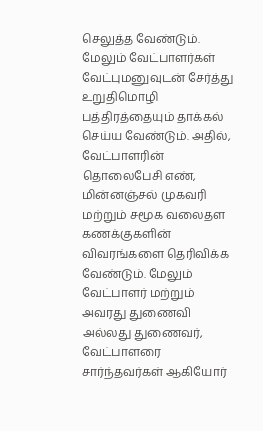செலுத்த வேண்டும். மேலும் வேட்பாளர்கள் வேட்புமனுவுடன் சேர்த்து உறுதிமொழி பத்திரத்தையும் தாக்கல் செய்ய வேண்டும். அதில், வேட்பாளரின் தொலைபேசி எண், மின்னஞ்சல் முகவரி மற்றும் சமூக வலைதள கணக்குகளின் விவரங்களை தெரிவிக்க வேண்டும். மேலும் வேட்பாளர் மற்றும் அவரது துணைவி அல்லது துணைவர், வேட்பாளரை சார்ந்தவர்கள் ஆகியோர்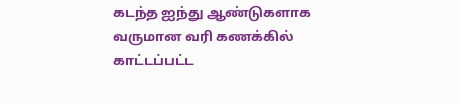கடந்த ஐந்து ஆண்டுகளாக வருமான வரி கணக்கில் காட்டப்பட்ட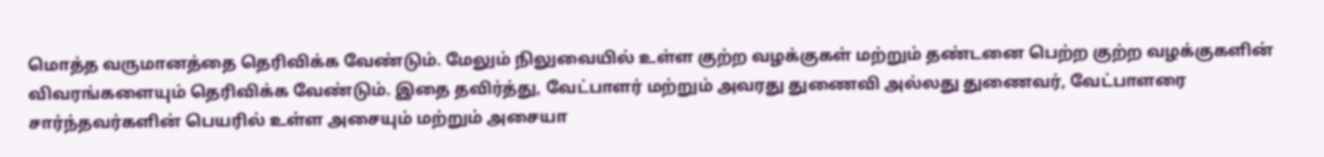மொத்த வருமானத்தை தெரிவிக்க வேண்டும். மேலும் நிலுவையில் உள்ள குற்ற வழக்குகள் மற்றும் தண்டனை பெற்ற குற்ற வழக்குகளின் விவரங்களையும் தெரிவிக்க வேண்டும். இதை தவிர்த்து, வேட்பாளர் மற்றும் அவரது துணைவி அல்லது துணைவர், வேட்பாளரை சார்ந்தவர்களின் பெயரில் உள்ள அசையும் மற்றும் அசையா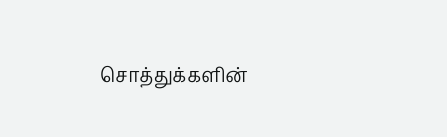சொத்துக்களின்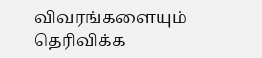விவரங்களையும் தெரிவிக்க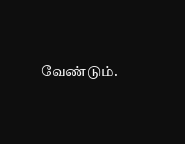வேண்டும்.